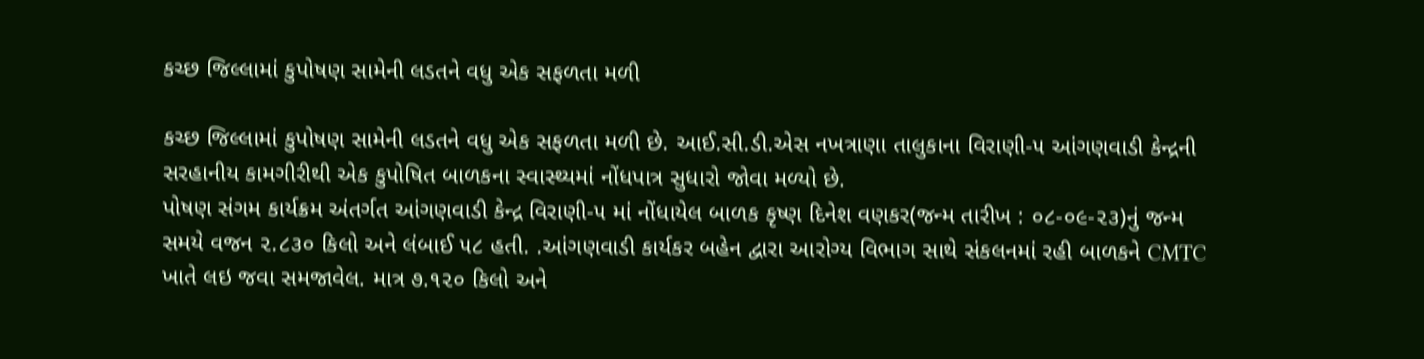કચ્છ જિલ્લામાં કુપોષણ સામેની લડતને વધુ એક સફળતા મળી

કચ્છ જિલ્લામાં કુપોષણ સામેની લડતને વધુ એક સફળતા મળી છે. આઈ.સી.ડી.એસ નખત્રાણા તાલુકાના વિરાણી-૫ આંગણવાડી કેન્દ્રની
સરહાનીય કામગીરીથી એક કુપોષિત બાળકના સ્વાસ્થ્યમાં નોંધપાત્ર સુધારો જોવા મળ્યો છે.
પોષણ સંગમ કાર્યક્રમ અંતર્ગત આંગણવાડી કેન્દ્ર વિરાણી-૫ માં નોંધાયેલ બાળક કૃષ્ણ દિનેશ વણકર(જન્મ તારીખ : ૦૮-૦૯-૨૩)નું જન્મ
સમયે વજન ૨.૮૩૦ કિલો અને લંબાઈ ૫૮ હતી. .આંગણવાડી કાર્યકર બહેન દ્વારા આરોગ્ય વિભાગ સાથે સંકલનમાં રહી બાળકને CMTC
ખાતે લઇ જવા સમજાવેલ. માત્ર ૭.૧૨૦ કિલો અને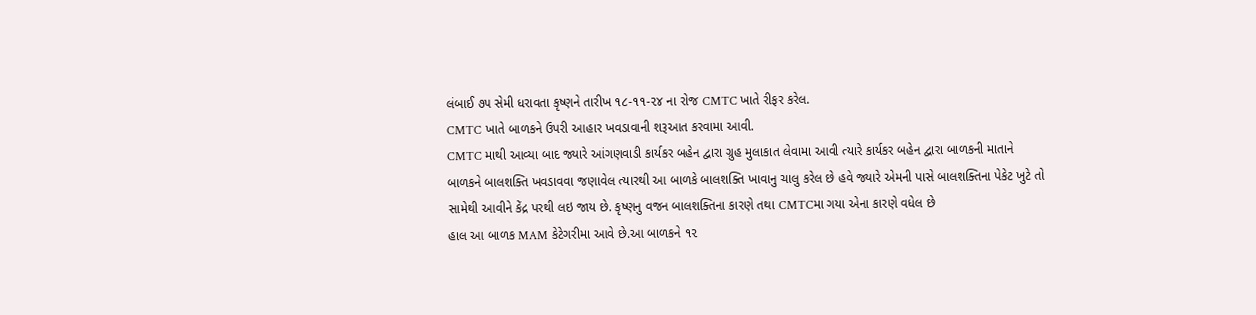લંબાઈ ૭૫ સેમી ધરાવતા કૃષ્ણને તારીખ ૧૮-૧૧-૨૪ ના રોજ CMTC ખાતે રીફર કરેલ.
CMTC ખાતે બાળકને ઉપરી આહાર ખવડાવાની શરૂઆત કરવામા આવી.
CMTC માથી આવ્યા બાદ જ્યારે આંગણવાડી કાર્યકર બહેન દ્વારા ગ્રુહ મુલાકાત લેવામા આવી ત્યારે કાર્યકર બહેન દ્વારા બાળકની માતાને
બાળકને બાલશક્તિ ખવડાવવા જણાવેલ ત્યારથી આ બાળકે બાલશક્તિ ખાવાનુ ચાલુ કરેલ છે હવે જ્યારે એમની પાસે બાલશક્તિના પેકેટ ખુટે તો
સામેથી આવીને કેંદ્ર પરથી લઇ જાય છે. કૃષ્ણનુ વજન બાલશક્તિના કારણે તથા CMTCમા ગયા એના કારણે વધેલ છે
હાલ આ બાળક MAM કેટેગરીમા આવે છે.આ બાળકને ૧૨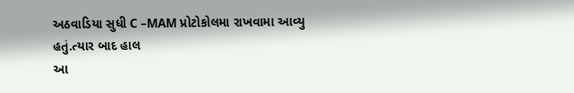અઠવાડિયા સુધી C –MAM પ્રોટોકોલમા રાખવામા આવ્યુ હતું.ત્યાર બાદ હાલ
આ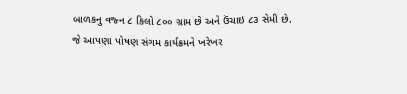બાળકનુ વજ્ન ૮ કિલો ૮૦૦ ગ્રામ છે અને ઉંચાઇ ૮૩ સેમી છે. જે આપણા પોષણ સંગમ કાર્યક્રમને ખરેખર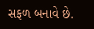સફળ બનાવે છે.